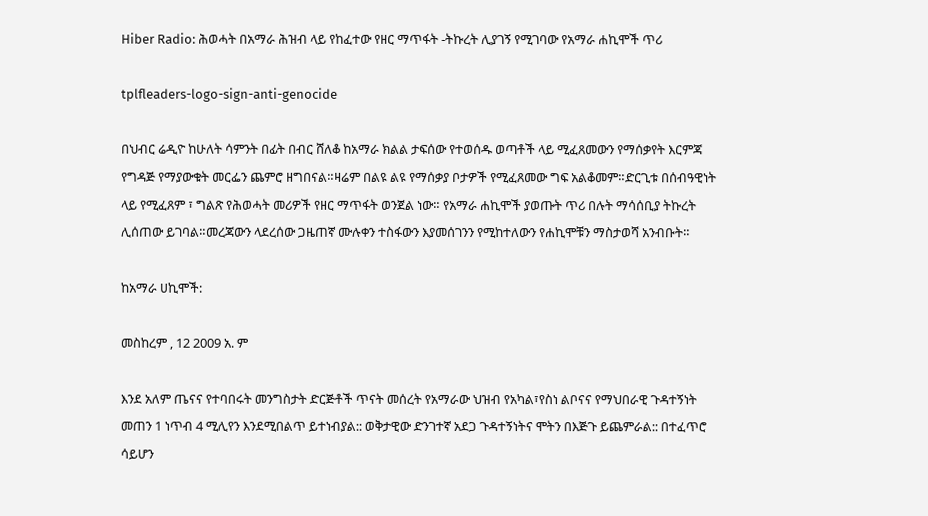Hiber Radio: ሕወሓት በአማራ ሕዝብ ላይ የከፈተው የዘር ማጥፋት -ትኩረት ሊያገኝ የሚገባው የአማራ ሐኪሞች ጥሪ

tplfleaders-logo-sign-anti-genocide

በህብር ሬዲዮ ከሁለት ሳምንት በፊት በብር ሸለቆ ከአማራ ክልል ታፍሰው የተወሰዱ ወጣቶች ላይ ሚፈጸመውን የማሰቃየት እርምጃ የግዳጅ የማያውቁት መርፌን ጨምሮ ዘግበናል።ዛሬም በልዩ ልዩ የማሰቃያ ቦታዎች የሚፈጸመው ግፍ አልቆመም።ድርጊቱ በሰብዓዊነት ላይ የሚፈጸም ፣ ግልጽ የሕወሓት መሪዎች የዘር ማጥፋት ወንጀል ነው። የአማራ ሐኪሞች ያወጡት ጥሪ በሉት ማሳሰቢያ ትኩረት ሊሰጠው ይገባል።መረጃውን ላደረሰው ጋዜጠኛ ሙሉቀን ተስፋውን እያመሰገንን የሚከተለውን የሐኪሞቹን ማስታወሻ አንብቡት።

ከአማራ ሀኪሞች:

መስከረም , 12 2009 አ. ም

እንደ አለም ጤናና የተባበሩት መንግስታት ድርጅቶች ጥናት መሰረት የአማራው ህዝብ የአካል፣የስነ ልቦናና የማህበራዊ ጉዳተኝነት መጠን 1 ነጥብ 4 ሚሊየን እንደሚበልጥ ይተነብያል:: ወቅታዊው ድንገተኛ አደጋ ጉዳተኝነትና ሞትን በእጅጉ ይጨምራል:: በተፈጥሮ ሳይሆን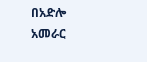በአድሎ አመራር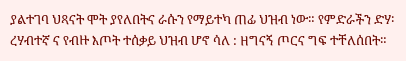ያልተገባ ህጻናት ሞት ያየለበትና ራሱን የማይተካ ጠፊ ህዝብ ነው። የምድራችን ድሃ፡ረሃብተኛ ና የብዙ እጦት ተሰቃይ ህዝብ ሆኖ ሳለ : ዘግናኝ ጦርና ግፍ ተቸለሰበት።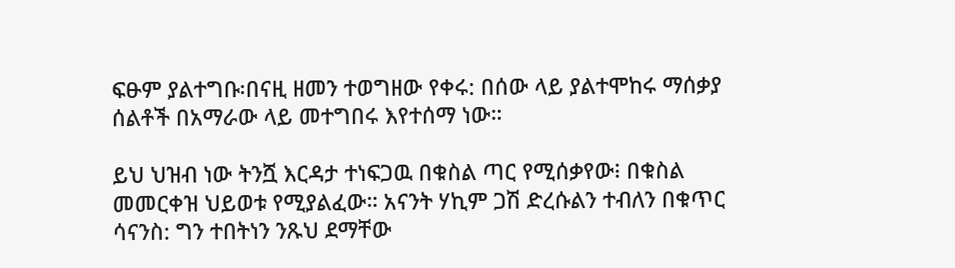ፍፁም ያልተግቡ፡በናዚ ዘመን ተወግዘው የቀሩ: በሰው ላይ ያልተሞከሩ ማሰቃያ ሰልቶች በአማራው ላይ መተግበሩ እየተሰማ ነው።

ይህ ህዝብ ነው ትንሿ እርዳታ ተነፍጋዉ በቁስል ጣር የሚሰቃየው፧ በቁስል መመርቀዝ ህይወቱ የሚያልፈው። አናንት ሃኪም ጋሽ ድረሱልን ተብለን በቁጥር ሳናንስ: ግን ተበትነን ንጹህ ደማቸው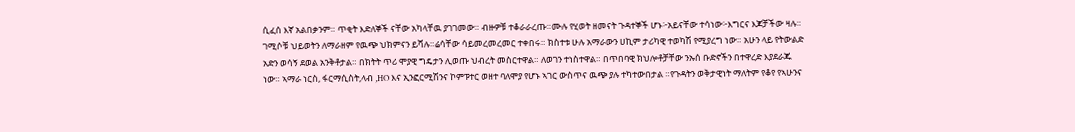ሲፈሰ እኛ አልበቃንም። ጥቂት እድለኞች ናቸው አካላቸዉ ያገገመው። ብዙዎቹ ተቆራራረጡ።ሙሉ የሂወት ዘመናት ጉዳተኞች ሆኑ፦አይናቸው ተሳነው፦እግርና እጆቻችው ዛሉ። ገሚሶቹ ህይወትን ለማራዘም የዉጭ ህክምናን ይሻሉ።ሬሳቸው ሳይመረመረመር ተቀበሩ። ክስተቱ ሁሉ አማራውን ሀኪም ታሪካዊ ተወካሽ የሚያረግ ነው። አሁን ላይ የትውልድ አድን ወሳኝ ደወል አንቅቶታል። በክትት ጥሪ ሞያዊ ግዴታን ሊወጡ ህብረት መስርተዋል። ለወገን ተነስተዋል። በጥበባዊ ክህሎቶቻቸው ንኡሰ ቡድኖችን በተዋረድ እያደራጁ ነው። ኣማራ ነርስ, ፋርማሲስት,ላብ ,HO እና ኢንፎርሚሽንና ኮምፑተር ወዘተ ባለሞያ የሆኑ ኣገር ውስጥና ዉጭ ያሉ ተካተውበታል ።የጉዳትን ወቅታዊነት ማለትም የቆየ የኣሁንና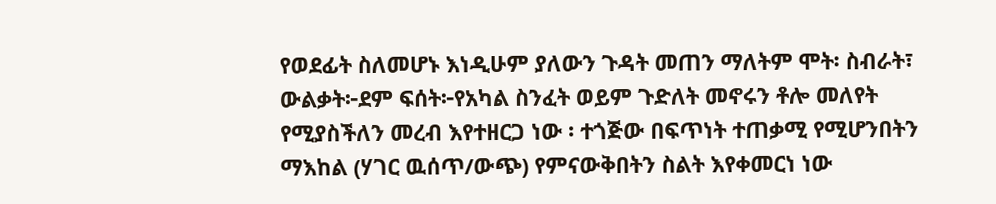የወደፊት ስለመሆኑ እነዲሁም ያለውን ጉዳት መጠን ማለትም ሞት፡ ስብራት፣ ውልቃት፦ደም ፍሰት፦የአካል ስንፈት ወይም ጉድለት መኖሩን ቶሎ መለየት የሚያስችለን መረብ እየተዘርጋ ነው ፡ ተጎጅው በፍጥነት ተጠቃሚ የሚሆንበትን ማእከል (ሃገር ዉሰጥ/ውጭ) የምናውቅበትን ስልት እየቀመርነ ነው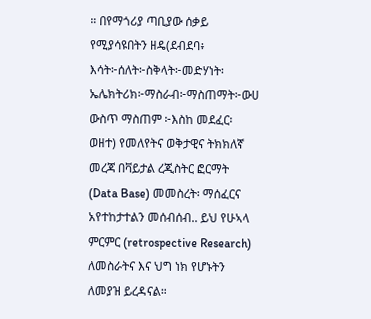። በየማጎሪያ ጣቢያው ሰቃይ የሚያሳዩበትን ዘዴ(ደብደባ፥ እሳት፦ሰለት፦ስቅላት፦መድሃነት፡ኤሌክትሪክ፦ማስራብ፦ማስጠማት፦ውሀ ውስጥ ማስጠም ፦እስከ መደፈር፡ወዘተ) የመለየትና ወቅታዊና ትክክለኛ መረጃ በቫይታል ረጂስትር ፎርማት (Data Base) መመስረት፡ ማሰፈርና አየተከታተልን መሰብሰብ.. ይህ የሁኣላ ምርምር (retrospective Research) ለመስራትና እና ህግ ነክ የሆኑትን ለመያዝ ይረዳናል።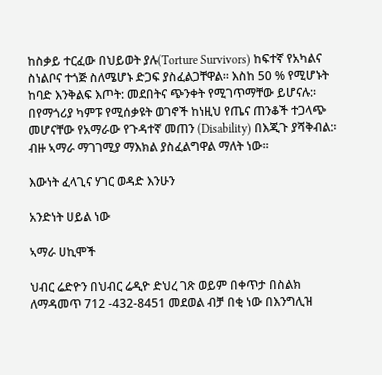ከስቃይ ተርፈው በህይወት ያሉ(Torture Survivors) ከፍተኛ የአካልና ስነልቦና ተጎጅ ስለሜሆኑ ድጋፍ ያስፈልጋቸዋል። እስከ 50 % የሚሆኑት ከባድ እንቅልፍ እጦት: መደበትና ጭንቀት የሚገጥማቸው ይሆናሉ:፡ በየማጎሪያ ካምፑ የሚሰቃዩት ወገኖች ከነዚህ የጤና ጠንቆች ተጋላጭ መሆናቸው የአማራው የጉዳተኛ መጠን (Disability) በእጂጉ ያሻቅብል:፡ ብዙ ኣማራ ማገገሚያ ማእክል ያስፈልግዋል ማለት ነው፡፡

እውነት ፈላጊና ሃገር ወዳድ እንሁን

አንድነት ሀይል ነው

ኣማራ ሀኪሞች

ህብር ሬድዮን በህብር ሬዲዮ ድህረ ገጽ ወይም በቀጥታ በስልክ ለማዳመጥ 712 -432-8451 መደወል ብቻ በቂ ነው በእንግሊዝ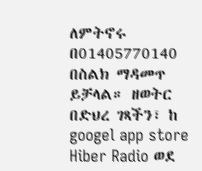ለምትኖሩ በ01405770140 በስልክ ማዳመጥ ይቻላል። ዘወትር በድህረ ገጻችን፣ ከ googel app store Hiber Radio ወደ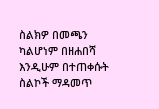ስልክዎ በመጫን ካልሆነም በዘሐበሻ እንዲሁም በተጠቀሱት ስልኮች ማዳመጥ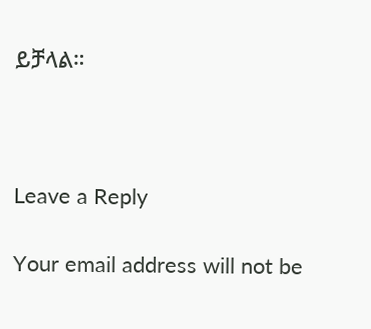ይቻላል።



Leave a Reply

Your email address will not be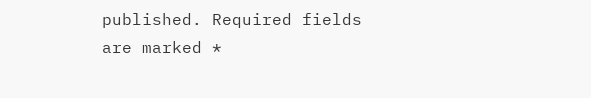published. Required fields are marked *